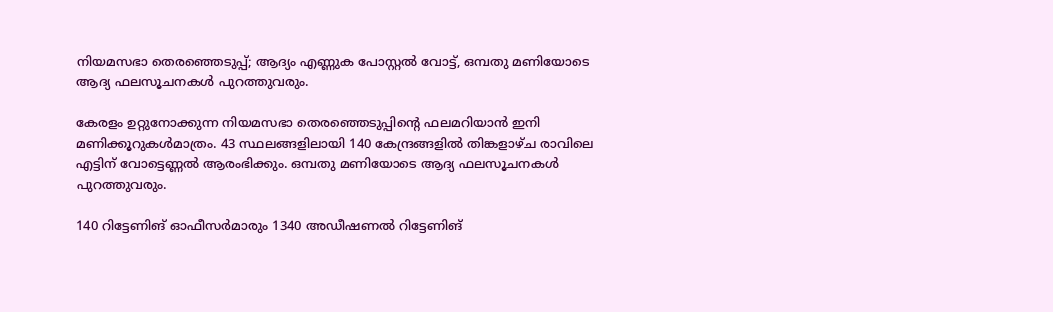നിയമസഭാ തെരഞ്ഞെടുപ്പ്; ആദ്യം എണ്ണുക പോസ്റ്റൽ വോട്ട്, ഒമ്പതു മണിയോടെ ആദ്യ ഫലസൂചനകൾ പുറത്തുവരും.

കേരളം ഉറ്റുനോക്കുന്ന നിയമസഭാ തെരഞ്ഞെടുപ്പിൻ്റെ ഫലമറിയാൻ ഇനി മണിക്കൂറുകൾമാത്രം. 43 സ്ഥലങ്ങളിലായി 140 കേന്ദ്രങ്ങളിൽ തിങ്കളാഴ്ച രാവിലെ എട്ടിന് വോട്ടെണ്ണൽ ആരംഭിക്കും. ഒമ്പതു മണിയോടെ ആദ്യ ഫലസൂചനകൾ പുറത്തുവരും.

140 റിട്ടേണിങ് ഓഫീസർമാരും 1340 അഡീഷണൽ റിട്ടേണിങ്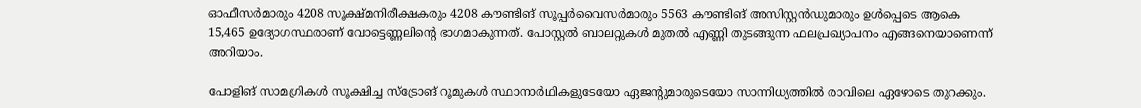ഓഫീസർമാരും 4208 സൂക്ഷ്മനിരീക്ഷകരും 4208 കൗണ്ടിങ് സൂപ്പർവൈസർമാരും 5563 കൗണ്ടിങ് അസിസ്റ്റൻഡുമാരും ഉൾപ്പെടെ ആകെ 15,465 ഉദ്യോഗസ്ഥരാണ് വോട്ടെണ്ണലിന്റെ ഭാഗമാകുന്നത്. പോസ്റ്റൽ ബാലറ്റുകൾ മുതൽ എണ്ണി തുടങ്ങുന്ന ഫലപ്രഖ്യാപനം എങ്ങനെയാണെന്ന് അറിയാം.

പോളിങ് സാമഗ്രികൾ സൂക്ഷിച്ച സ്ട്രോങ് റൂമുകൾ സ്ഥാനാർഥികളുടേയോ ഏജന്റുമാരുടെയോ സാന്നിധ്യത്തിൽ രാവിലെ ഏഴോടെ തുറക്കും.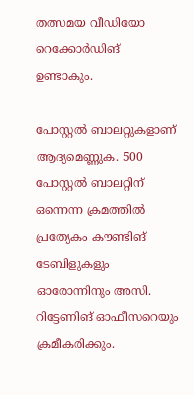തത്സമയ വീഡിയോ റെക്കോർഡിങ് ഉണ്ടാകും.

പോസ്റ്റൽ ബാലറ്റുകളാണ് ആദ്യമെണ്ണുക. 500 പോസ്റ്റൽ ബാലറ്റിന് ഒന്നെന്ന ക്രമത്തിൽ പ്രത്യേകം കൗണ്ടിങ് ടേബിളുകളും ഓരോന്നിനും അസി. റിട്ടേണിങ് ഓഫീസറെയും ക്രമീകരിക്കും.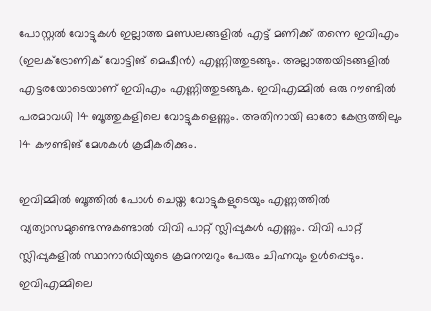പോസ്റ്റൽ വോട്ടുകൾ ഇല്ലാത്ത മണ്ഡലങ്ങളിൽ എട്ട് മണിക്ക് തന്നെ ഇവിഎം (ഇലക്ട്രോണിക് വോട്ടിങ് മെഷീൻ) എണ്ണിത്തുടങ്ങും. അല്ലാത്തയിടങ്ങളിൽ എട്ടരയോടെയാണ് ഇവിഎം എണ്ണിത്തുടങ്ങുക. ഇവിഎമ്മിൽ ഒരു റൗണ്ടിൽ പരമാവധി 14 ബൂത്തുകളിലെ വോട്ടുകളെണ്ണും. അതിനായി ഓരോ കേന്ദ്രത്തിലും 14 കൗണ്ടിങ് മേശകൾ ക്രമീകരിക്കും.

ഇവിമ്മിൽ ബൂത്തിൽ പോൾ ചെയ്ത വോട്ടുകളുടെയും എണ്ണത്തിൽ വ്യത്യാസമുണ്ടെന്നുകണ്ടാൽ വിവി പാറ്റ് സ്ലിപ്പുകൾ എണ്ണും. വിവി പാറ്റ് സ്ലിപ്പുകളിൽ സ്ഥാനാർഥിയുടെ ക്രമനമ്പറും പേരും ചിഹ്നവും ഉൾപ്പെടും. ഇവിഎമ്മിലെ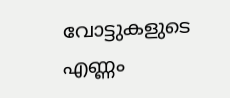വോട്ടുകളുടെ എണ്ണം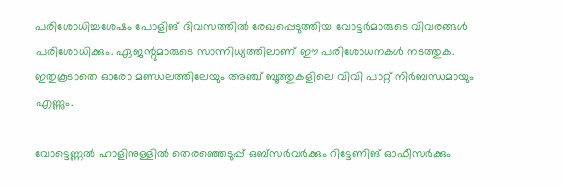പരിശോധിച്ചശേഷം പോളിങ് ദിവസത്തിൽ രേഖപ്പെടുത്തിയ വോട്ടർമാരുടെ വിവരങ്ങൾ പരിശോധിക്കും. ഏജന്റുമാരുടെ സാന്നിധ്യത്തിലാണ് ഈ പരിശോധനകൾ നടത്തുക. ഇതുകൂടാതെ ഓരോ മണ്ഡലത്തിലേയും അഞ്ച് ബൂത്തുകളിലെ വിവി പാറ്റ് നിർബന്ധമായും എണ്ണും.

വോട്ടെണ്ണൽ ഹാളിനുള്ളിൽ തെരഞ്ഞെടുപ്പ് ഒബ്സർവർക്കും റിട്ടേണിങ് ഓഫീസർക്കും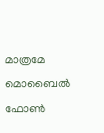മാത്രമേ മൊബൈൽ ഫോൺ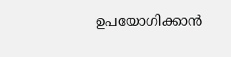ഉപയോഗിക്കാൻ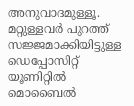അനുവാദമുള്ളൂ. മറ്റുള്ളവർ പുറത്ത് സജ്ജമാക്കിയിട്ടുള്ള ഡെപ്പോസിറ്റ് യൂണിറ്റിൽ മൊബൈൽ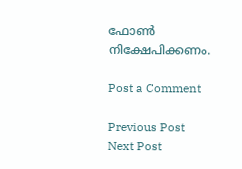ഫോൺ നിക്ഷേപിക്കണം.

Post a Comment

Previous Post Next Post